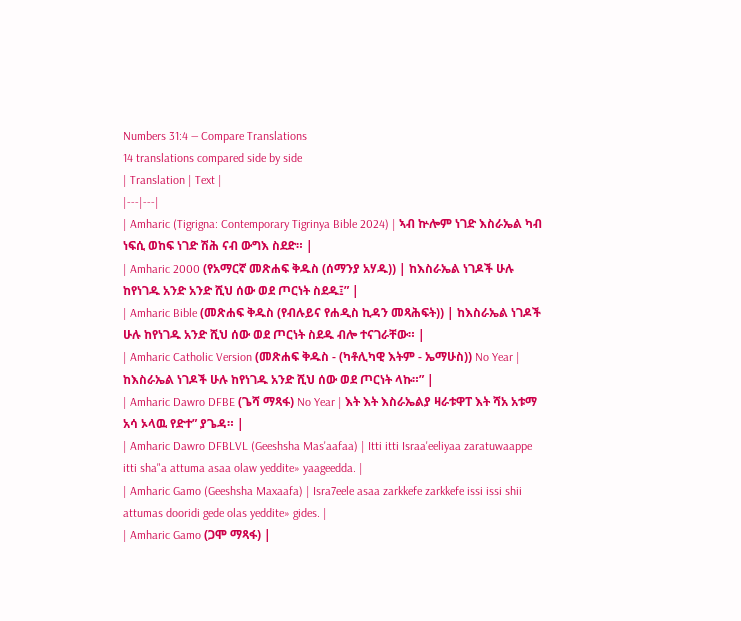Numbers 31:4 — Compare Translations
14 translations compared side by side
| Translation | Text |
|---|---|
| Amharic (Tigrigna: Contemporary Tigrinya Bible 2024) | ኣብ ኵሎም ነገድ እስራኤል ካብ ነፍሲ ወከፍ ነገድ ሽሕ ናብ ውግእ ስደድ። |
| Amharic 2000 (የአማርኛ መጽሐፍ ቅዱስ (ሰማንያ አሃዱ)) | ከእስራኤል ነገዶች ሁሉ ከየነገዱ አንድ አንድ ሺህ ሰው ወደ ጦርነት ስደዱ፤” |
| Amharic Bible (መጽሐፍ ቅዱስ (የብሉይና የሐዲስ ኪዳን መጻሕፍት)) | ከእስራኤል ነገዶች ሁሉ ከየነገዱ አንድ ሺህ ሰው ወደ ጦርነት ስደዱ ብሎ ተናገራቸው። |
| Amharic Catholic Version (መጽሐፍ ቅዱስ - (ካቶሊካዊ እትም - ኤማሁስ)) No Year | ከእስራኤል ነገዶች ሁሉ ከየነገዱ አንድ ሺህ ሰው ወደ ጦርነት ላኩ።” |
| Amharic Dawro DFBE (ጌሻ ማጻፋ) No Year | እት እት እስራኤልያ ዛራቱዋፐ እት ሻአ አቱማ አሳ ኦላዉ የድተ” ያጌዳ። |
| Amharic Dawro DFBLVL (Geeshsha Mas'aafaa) | Itti itti Israa'eeliyaa zaratuwaappe itti sha"a attuma asaa olaw yeddite» yaageedda. |
| Amharic Gamo (Geeshsha Maxaafa) | Isra7eele asaa zarkkefe zarkkefe issi issi shii attumas dooridi gede olas yeddite» gides. |
| Amharic Gamo (ጋሞ ማጻፋ) |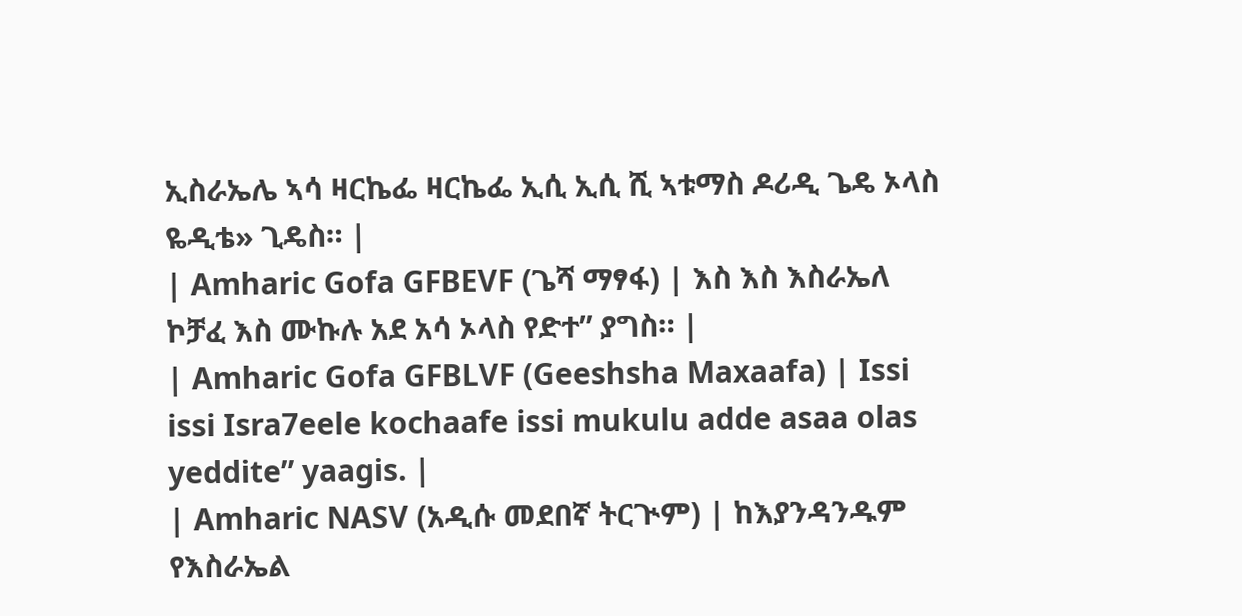ኢስራኤሌ ኣሳ ዛርኬፌ ዛርኬፌ ኢሲ ኢሲ ሺ ኣቱማስ ዶሪዲ ጌዴ ኦላስ ዬዲቴ» ጊዴስ። |
| Amharic Gofa GFBEVF (ጌሻ ማፃፋ) | እስ እስ እስራኤለ ኮቻፈ እስ ሙኩሉ አደ አሳ ኦላስ የድተ” ያግስ። |
| Amharic Gofa GFBLVF (Geeshsha Maxaafa) | Issi issi Isra7eele kochaafe issi mukulu adde asaa olas yeddite” yaagis. |
| Amharic NASV (አዲሱ መደበኛ ትርጒም) | ከእያንዳንዱም የእስራኤል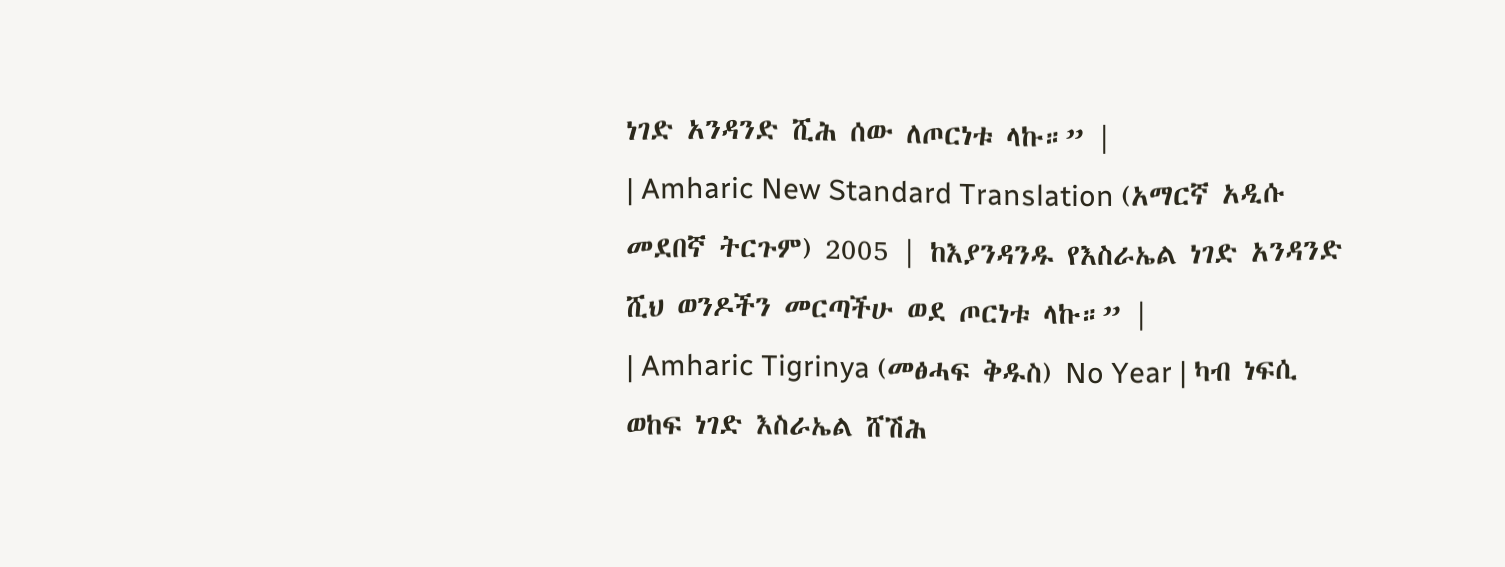ነገድ አንዳንድ ሺሕ ሰው ለጦርነቱ ላኩ።” |
| Amharic New Standard Translation (አማርኛ አዲሱ መደበኛ ትርጉም) 2005 | ከእያንዳንዱ የእስራኤል ነገድ አንዳንድ ሺህ ወንዶችን መርጣችሁ ወደ ጦርነቱ ላኩ።” |
| Amharic Tigrinya (መፅሓፍ ቅዱስ) No Year | ካብ ነፍሲ ወከፍ ነገድ እስራኤል ሸሽሕ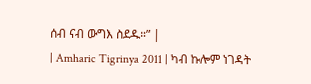ሰብ ናብ ውግእ ስደዱ።” |
| Amharic Tigrinya 2011 | ካብ ኩሎም ነገዳት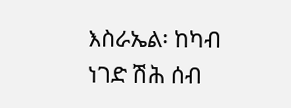እስራኤል፡ ከካብ ነገድ ሽሕ ሰብ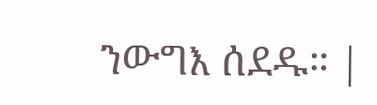ንውግእ ሰደዱ። |